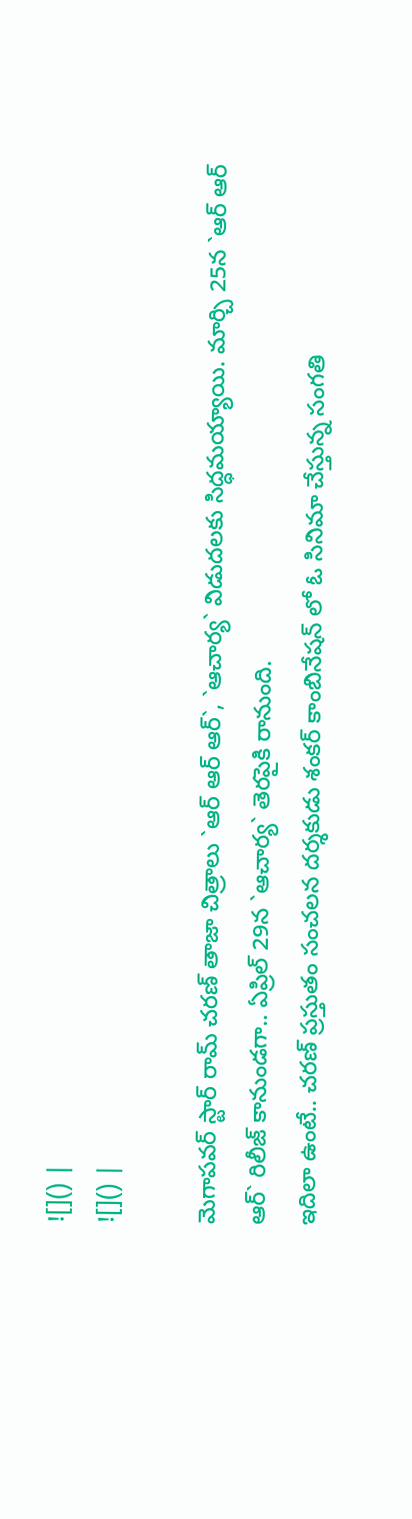![]() |
![]() |

మెగాపవర్ స్టార్ రామ్ చరణ్ తాజా చిత్రాలు `ఆర్ ఆర్ ఆర్`, `ఆచార్య` విడుదలకు సిద్ధమయ్యాయి. మార్చి 25న `ఆర్ ఆర్ ఆర్` రిలీజ్ కానుండగా.. ఏప్రిల్ 29న `ఆచార్య` తెరపైకి రానుంది.
ఇదిలా ఉంటే.. చరణ్ ప్రస్తుతం సంచలన దర్శకుడు శంకర్ కాంబినేషన్ లో ఓ సినిమా చేస్తున్న సంగతి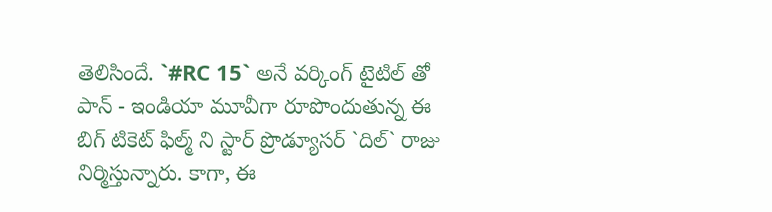తెలిసిందే. `#RC 15` అనే వర్కింగ్ టైటిల్ తో పాన్ - ఇండియా మూవీగా రూపొందుతున్న ఈ బిగ్ టికెట్ ఫిల్మ్ ని స్టార్ ప్రొడ్యూసర్ `దిల్` రాజు నిర్మిస్తున్నారు. కాగా, ఈ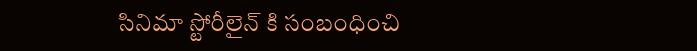సినిమా స్టోరీలైన్ కి సంబంధించి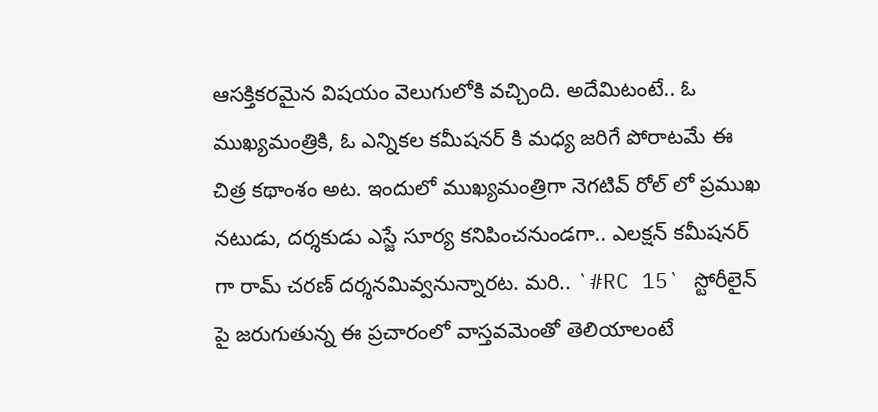ఆసక్తికరమైన విషయం వెలుగులోకి వచ్చింది. అదేమిటంటే.. ఓ ముఖ్యమంత్రికి, ఓ ఎన్నికల కమీషనర్ కి మధ్య జరిగే పోరాటమే ఈ చిత్ర కథాంశం అట. ఇందులో ముఖ్యమంత్రిగా నెగటివ్ రోల్ లో ప్రముఖ నటుడు, దర్శకుడు ఎస్జే సూర్య కనిపించనుండగా.. ఎలక్షన్ కమీషనర్ గా రామ్ చరణ్ దర్శనమివ్వనున్నారట. మరి.. `#RC 15` స్టోరీలైన్ పై జరుగుతున్న ఈ ప్రచారంలో వాస్తవమెంతో తెలియాలంటే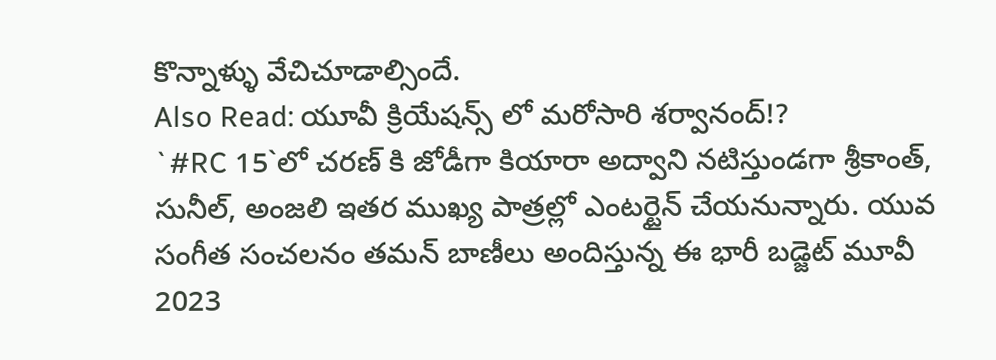కొన్నాళ్ళు వేచిచూడాల్సిందే.
Also Read: యూవీ క్రియేషన్స్ లో మరోసారి శర్వానంద్!?
`#RC 15`లో చరణ్ కి జోడీగా కియారా అద్వాని నటిస్తుండగా శ్రీకాంత్, సునీల్, అంజలి ఇతర ముఖ్య పాత్రల్లో ఎంటర్టైన్ చేయనున్నారు. యువ సంగీత సంచలనం తమన్ బాణీలు అందిస్తున్న ఈ భారీ బడ్జెట్ మూవీ 2023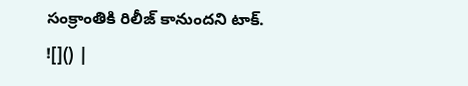సంక్రాంతికి రిలీజ్ కానుందని టాక్.
![]() |